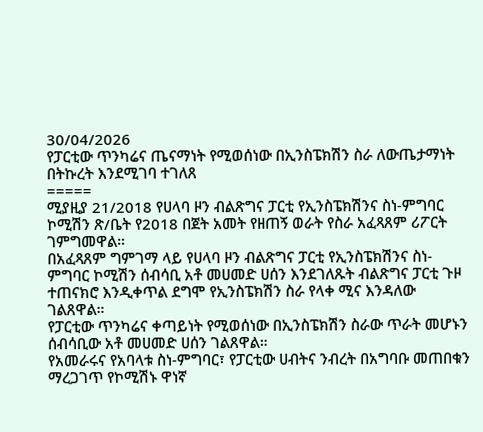30/04/2026
የፓርቲው ጥንካሬና ጤናማነት የሚወሰነው በኢንስፔክሽን ስራ ለውጤታማነት በትኩረት እንደሚገባ ተገለጸ
=====
ሚያዚያ 21/2018 የሀላባ ዞን ብልጽግና ፓርቲ የኢንስፔክሽንና ስነ-ምግባር ኮሚሽን ጽ/ቤት የ2018 በጀት አመት የዘጠኝ ወራት የስራ አፈጻጸም ሪፖርት ገምግመዋል።
በአፈጻጸም ግምገማ ላይ የሀላባ ዞን ብልጽግና ፓርቲ የኢንስፔክሽንና ስነ-ምግባር ኮሚሽን ሰብሳቢ አቶ መሀመድ ሀሰን እንደገለጹት ብልጽግና ፓርቲ ጉዞ ተጠናክሮ እንዲቀጥል ደግሞ የኢንስፔክሽን ስራ የላቀ ሚና እንዳለው ገልጸዋል።
የፓርቲው ጥንካሬና ቀጣይነት የሚወሰነው በኢንስፔክሽን ስራው ጥራት መሆኑን ሰብሳቢው አቶ መሀመድ ሀሰን ገልጸዋል።
የአመራሩና የአባላቱ ስነ-ምግባር፣ የፓርቲው ሀብትና ንብረት በአግባቡ መጠበቁን ማረጋገጥ የኮሚሽኑ ዋነኛ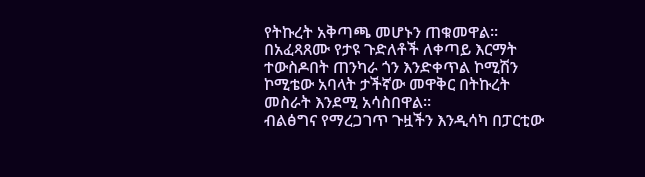የትኩረት አቅጣጫ መሆኑን ጠቁመዋል።
በአፈጻጸሙ የታዩ ጉድለቶች ለቀጣይ እርማት ተውስዶበት ጠንካራ ጎን እንድቀጥል ኮሚሽን ኮሚቴው አባላት ታችኛው መዋቅር በትኩረት መስራት እንደሚ አሳስበዋል።
ብልፅግና የማረጋገጥ ጉዟችን እንዲሳካ በፓርቲው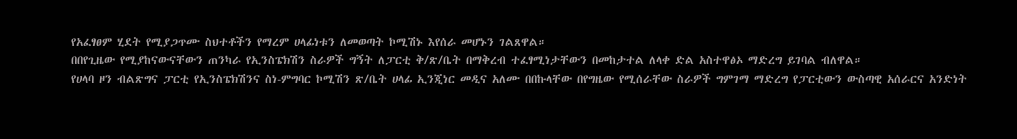የአፈፃፀም ሂደት የሚያጋጥሙ ስህተቶችን የማረም ሀላፊነቱን ለመወጣት ኮሚሽኑ እየሰራ መሆኑን ገልጸዋል።
በበየጊዜው የሚያከናውናቸውን ጠንካራ የኢንስፔክሽን ስራዎች ግኝት ለፓርቲ ቅ/ጽ/ቤት በማቅረብ ተፈፃሚነታቸውን በመከታተል ለላቀ ድል አስተዋፅኦ ማድረግ ይገባል ብለዋል።
የሀላባ ዞን ብልጽግና ፓርቲ የኢንስፔክሽንና ስነ-ምግባር ኮሚሽን ጽ/ቤት ሀላፊ ኢንጂነር መዲና አለሙ በበኩላቸው በየግዜው የሚሰራቸው ስራዎች ግምገማ ማድረግ የፓርቲውን ውስጣዊ አሰራርና አንድነት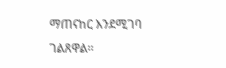ማጠናከር እንደሚገባ ገልጸዋል።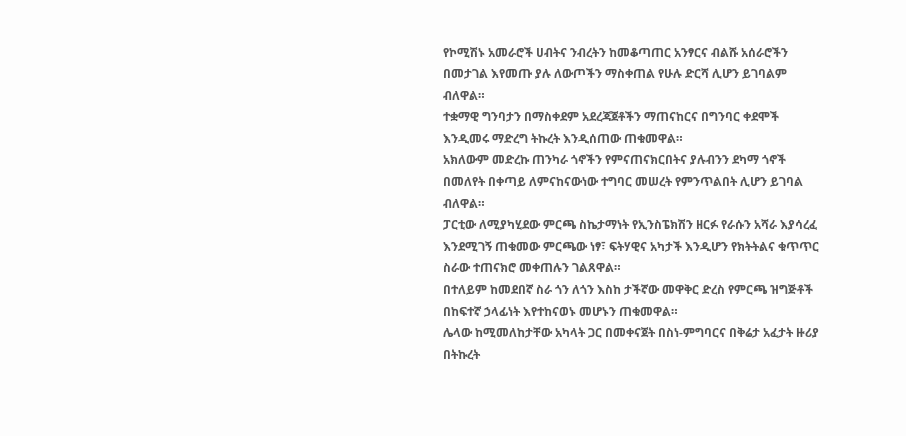የኮሚሽኑ አመራሮች ሀብትና ንብረትን ከመቆጣጠር አንፃርና ብልሹ አሰራሮችን በመታገል እየመጡ ያሉ ለውጦችን ማስቀጠል የሁሉ ድርሻ ሊሆን ይገባልም ብለዋል።
ተቋማዊ ግንባታን በማስቀደም አደረጃጀቶችን ማጠናከርና በግንባር ቀደሞች እንዲመሩ ማድረግ ትኩረት እንዲሰጠው ጠቁመዋል።
አክለውም መድረኩ ጠንካራ ጎኖችን የምናጠናክርበትና ያሉብንን ደካማ ጎኖች በመለየት በቀጣይ ለምናከናውነው ተግባር መሠረት የምንጥልበት ሊሆን ይገባል ብለዋል።
ፓርቲው ለሚያካሂደው ምርጫ ስኬታማነት የኢንስፔክሽን ዘርፉ የራሱን አሻራ እያሳረፈ እንደሚገኝ ጠቁመው ምርጫው ነፃ፣ ፍትሃዊና አካታች እንዲሆን የክትትልና ቁጥጥር ስራው ተጠናክሮ መቀጠሉን ገልጸዋል።
በተለይም ከመደበኛ ስራ ጎን ለጎን እስከ ታችኛው መዋቅር ድረስ የምርጫ ዝግጅቶች በከፍተኛ ኃላፊነት እየተከናወኑ መሆኑን ጠቁመዋል።
ሌላው ከሚመለከታቸው አካላት ጋር በመቀናጀት በስነ-ምግባርና በቅሬታ አፈታት ዙሪያ በትኩረት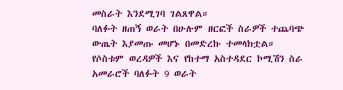መስራት እንደሚገባ ገልጸዋል።
ባለፉት ዘጠኝ ወራት በሁሉም ዘርፎች ስራዎች ተጨባጭ ውጤት እያመጡ መሆኑ በመድረኩ ተመላክቷል።
የሶስቱም ወረዳዎች እና የከተማ አስተዳደር ኮሚሽን ስራ አመራሮች ባለፉት 9 ወራት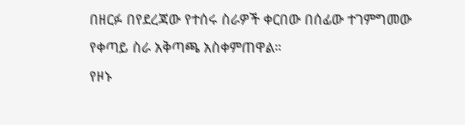በዘርፉ በየደረጃው የተሰሩ ስራዎች ቀርበው በሰፊው ተገምግመው የቀጣይ ስራ አቅጣጫ አስቀምጠዋል።
የዞኑ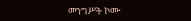መንግሥት ኮሙ